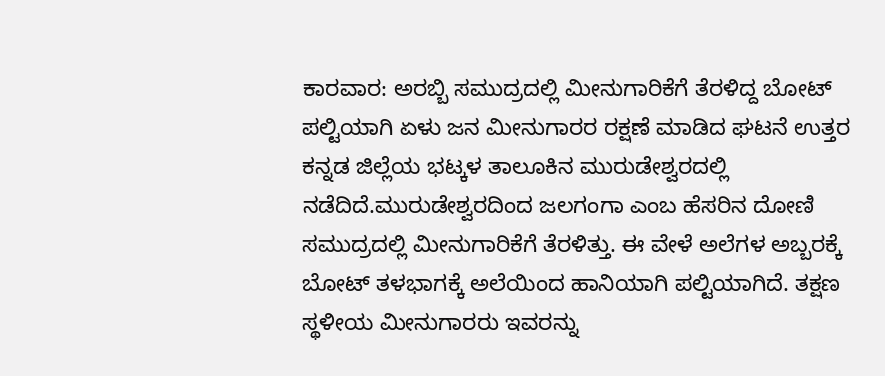ಕಾರವಾರ: ಅರಬ್ಬಿ ಸಮುದ್ರದಲ್ಲಿ ಮೀನುಗಾರಿಕೆಗೆ ತೆರಳಿದ್ದ ಬೋಟ್ ಪಲ್ಟಿಯಾಗಿ ಏಳು ಜನ ಮೀನುಗಾರರ ರಕ್ಷಣೆ ಮಾಡಿದ ಘಟನೆ ಉತ್ತರ ಕನ್ನಡ ಜಿಲ್ಲೆಯ ಭಟ್ಕಳ ತಾಲೂಕಿನ ಮುರುಡೇಶ್ವರದಲ್ಲಿ ನಡೆದಿದೆ.ಮುರುಡೇಶ್ವರದಿಂದ ಜಲಗಂಗಾ ಎಂಬ ಹೆಸರಿನ ದೋಣಿ ಸಮುದ್ರದಲ್ಲಿ ಮೀನುಗಾರಿಕೆಗೆ ತೆರಳಿತ್ತು. ಈ ವೇಳೆ ಅಲೆಗಳ ಅಬ್ಬರಕ್ಕೆ ಬೋಟ್ ತಳಭಾಗಕ್ಕೆ ಅಲೆಯಿಂದ ಹಾನಿಯಾಗಿ ಪಲ್ಟಿಯಾಗಿದೆ. ತಕ್ಷಣ ಸ್ಥಳೀಯ ಮೀನುಗಾರರು ಇವರನ್ನು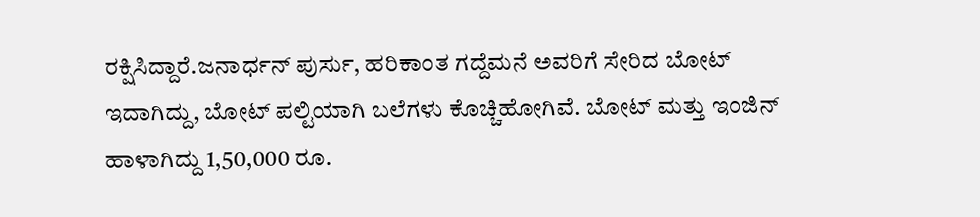ರಕ್ಷಿಸಿದ್ದಾರೆ.ಜನಾರ್ಧನ್ ಪುರ್ಸು, ಹರಿಕಾಂತ ಗದ್ದೆಮನೆ ಅವರಿಗೆ ಸೇರಿದ ಬೋಟ್ ಇದಾಗಿದ್ದು, ಬೋಟ್ ಪಲ್ಟಿಯಾಗಿ ಬಲೆಗಳು ಕೊಚ್ಚಿಹೋಗಿವೆ. ಬೋಟ್ ಮತ್ತು ಇಂಜಿನ್ ಹಾಳಾಗಿದ್ದು 1,50,000 ರೂ.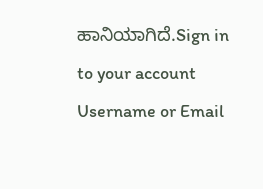ಹಾನಿಯಾಗಿದೆ.Sign in to your account
Username or Email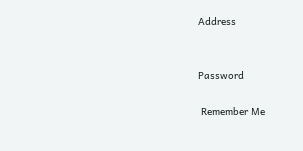Address


Password

 Remember Me